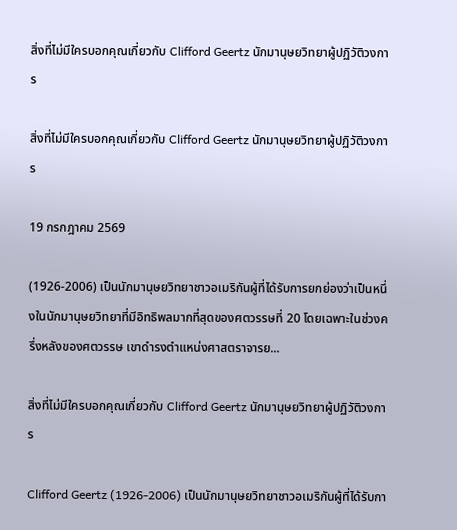สิ่งที่ไม่มีใครบอกคุณเกี่ยวกับ Clifford Geertz นักมานุษยวิทยาผู้ปฏิวัติวงการ

สิ่งที่ไม่มีใครบอกคุณเกี่ยวกับ Clifford Geertz นักมานุษยวิทยาผู้ปฏิวัติวงการ

19 กรกฎาคม 2569

(1926-2006) เป็นนักมานุษยวิทยาชาวอเมริกันผู้ที่ได้รับการยกย่องว่าเป็นหนึ่งในนักมานุษยวิทยาที่มีอิทธิพลมากที่สุดของศตวรรษที่ 20 โดยเฉพาะในช่วงครึ่งหลังของศตวรรษ เขาดำรงตำแหน่งศาสตราจารย...

สิ่งที่ไม่มีใครบอกคุณเกี่ยวกับ Clifford Geertz นักมานุษยวิทยาผู้ปฏิวัติวงการ

Clifford Geertz (1926-2006) เป็นนักมานุษยวิทยาชาวอเมริกันผู้ที่ได้รับกา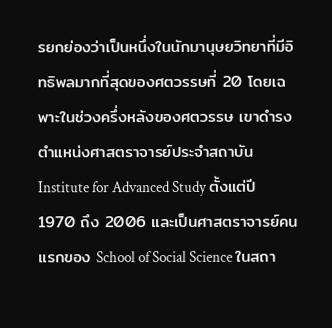รยกย่องว่าเป็นหนึ่งในนักมานุษยวิทยาที่มีอิทธิพลมากที่สุดของศตวรรษที่ 20 โดยเฉพาะในช่วงครึ่งหลังของศตวรรษ เขาดำรงตำแหน่งศาสตราจารย์ประจำสถาบัน Institute for Advanced Study ตั้งแต่ปี 1970 ถึง 2006 และเป็นศาสตราจารย์คนแรกของ School of Social Science ในสถา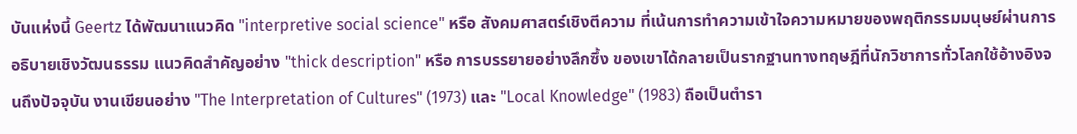บันแห่งนี้ Geertz ได้พัฒนาแนวคิด "interpretive social science" หรือ สังคมศาสตร์เชิงตีความ ที่เน้นการทำความเข้าใจความหมายของพฤติกรรมมนุษย์ผ่านการอธิบายเชิงวัฒนธรรม แนวคิดสำคัญอย่าง "thick description" หรือ การบรรยายอย่างลึกซึ้ง ของเขาได้กลายเป็นรากฐานทางทฤษฎีที่นักวิชาการทั่วโลกใช้อ้างอิงจนถึงปัจจุบัน งานเขียนอย่าง "The Interpretation of Cultures" (1973) และ "Local Knowledge" (1983) ถือเป็นตำรา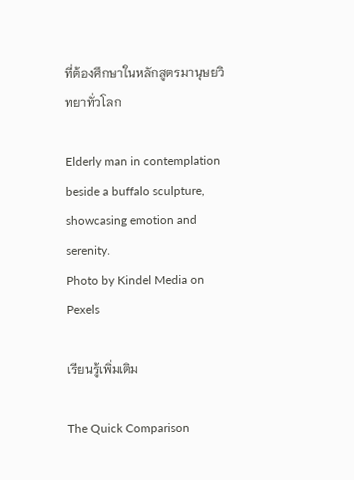ที่ต้องศึกษาในหลักสูตรมานุษยวิทยาทั่วโลก

Elderly man in contemplation beside a buffalo sculpture, showcasing emotion and serenity.
Photo by Kindel Media on Pexels

เรียนรู้เพิ่มเติม

The Quick Comparison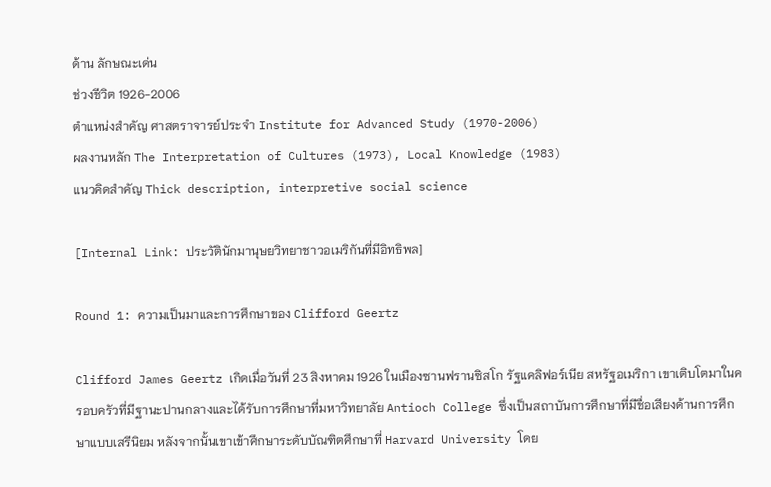ด้าน ลักษณะเด่น
ช่วงชีวิต 1926-2006
ตำแหน่งสำคัญ ศาสตราจารย์ประจำ Institute for Advanced Study (1970-2006)
ผลงานหลัก The Interpretation of Cultures (1973), Local Knowledge (1983)
แนวคิดสำคัญ Thick description, interpretive social science

[Internal Link: ประวัตินักมานุษยวิทยาชาวอเมริกันที่มีอิทธิพล]

Round 1: ความเป็นมาและการศึกษาของ Clifford Geertz

Clifford James Geertz เกิดเมื่อวันที่ 23 สิงหาคม 1926 ในเมืองซานฟรานซิสโก รัฐแคลิฟอร์เนีย สหรัฐอเมริกา เขาเติบโตมาในครอบครัวที่มีฐานะปานกลางและได้รับการศึกษาที่มหาวิทยาลัย Antioch College ซึ่งเป็นสถาบันการศึกษาที่มีชื่อเสียงด้านการศึกษาแบบเสรีนิยม หลังจากนั้นเขาเข้าศึกษาระดับบัณฑิตศึกษาที่ Harvard University โดย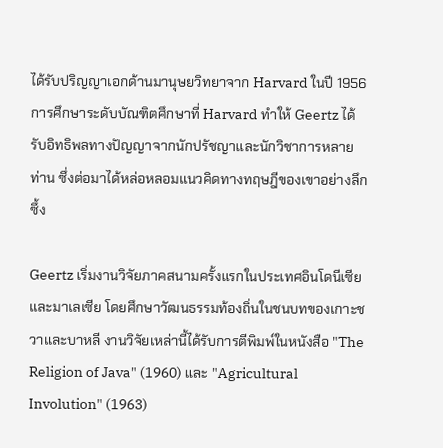ได้รับปริญญาเอกด้านมานุษยวิทยาจาก Harvard ในปี 1956 การศึกษาระดับบัณฑิตศึกษาที่ Harvard ทำให้ Geertz ได้รับอิทธิพลทางปัญญาจากนักปรัชญาและนักวิชาการหลายท่าน ซึ่งต่อมาได้หล่อหลอมแนวคิดทางทฤษฎีของเขาอย่างลึกซึ้ง

Geertz เริ่มงานวิจัยภาคสนามครั้งแรกในประเทศอินโดนีเซียและมาเลเซีย โดยศึกษาวัฒนธรรมท้องถิ่นในชนบทของเกาะชวาและบาหลี งานวิจัยเหล่านี้ได้รับการตีพิมพ์ในหนังสือ "The Religion of Java" (1960) และ "Agricultural Involution" (1963)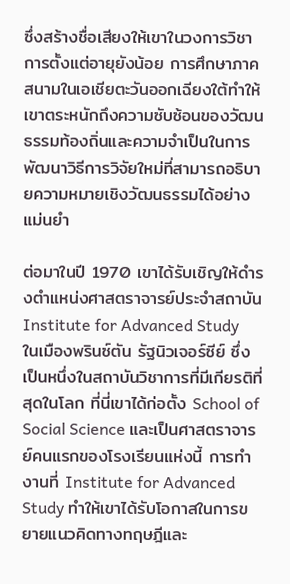ซึ่งสร้างชื่อเสียงให้เขาในวงการวิชาการตั้งแต่อายุยังน้อย การศึกษาภาคสนามในเอเชียตะวันออกเฉียงใต้ทำให้เขาตระหนักถึงความซับซ้อนของวัฒนธรรมท้องถิ่นและความจำเป็นในการพัฒนาวิธีการวิจัยใหม่ที่สามารถอธิบายความหมายเชิงวัฒนธรรมได้อย่างแม่นยำ

ต่อมาในปี 1970 เขาได้รับเชิญให้ดำรงตำแหน่งศาสตราจารย์ประจำสถาบัน Institute for Advanced Study ในเมืองพรินซ์ตัน รัฐนิวเจอร์ซีย์ ซึ่งเป็นหนึ่งในสถาบันวิชาการที่มีเกียรติที่สุดในโลก ที่นี่เขาได้ก่อตั้ง School of Social Science และเป็นศาสตราจารย์คนแรกของโรงเรียนแห่งนี้ การทำงานที่ Institute for Advanced Study ทำให้เขาได้รับโอกาสในการขยายแนวคิดทางทฤษฎีและ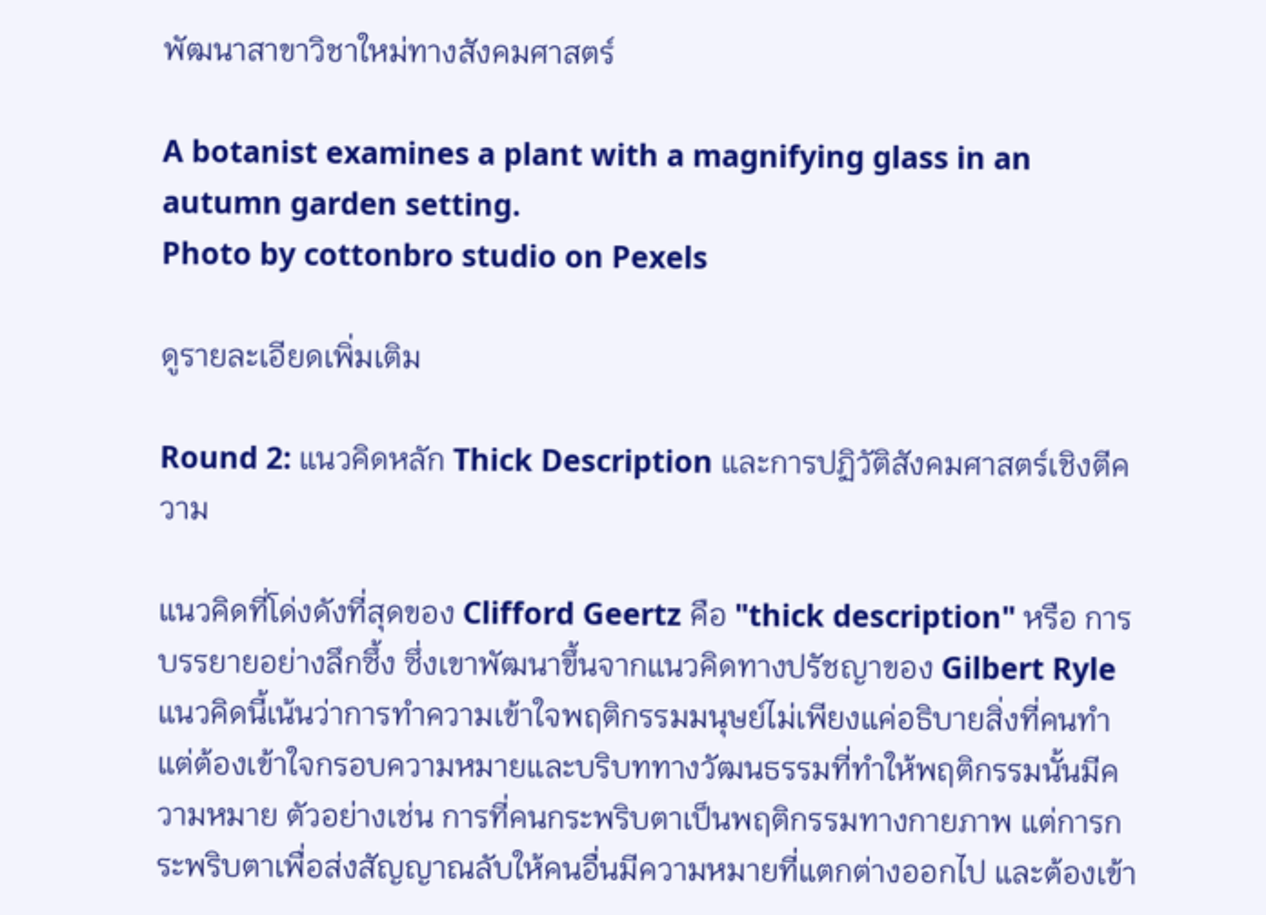พัฒนาสาขาวิชาใหม่ทางสังคมศาสตร์

A botanist examines a plant with a magnifying glass in an autumn garden setting.
Photo by cottonbro studio on Pexels

ดูรายละเอียดเพิ่มเติม

Round 2: แนวคิดหลัก Thick Description และการปฏิวัติสังคมศาสตร์เชิงตีความ

แนวคิดที่โด่งดังที่สุดของ Clifford Geertz คือ "thick description" หรือ การบรรยายอย่างลึกซึ้ง ซึ่งเขาพัฒนาขึ้นจากแนวคิดทางปรัชญาของ Gilbert Ryle แนวคิดนี้เน้นว่าการทำความเข้าใจพฤติกรรมมนุษย์ไม่เพียงแค่อธิบายสิ่งที่คนทำ แต่ต้องเข้าใจกรอบความหมายและบริบททางวัฒนธรรมที่ทำให้พฤติกรรมนั้นมีความหมาย ตัวอย่างเช่น การที่คนกระพริบตาเป็นพฤติกรรมทางกายภาพ แต่การกระพริบตาเพื่อส่งสัญญาณลับให้คนอื่นมีความหมายที่แตกต่างออกไป และต้องเข้า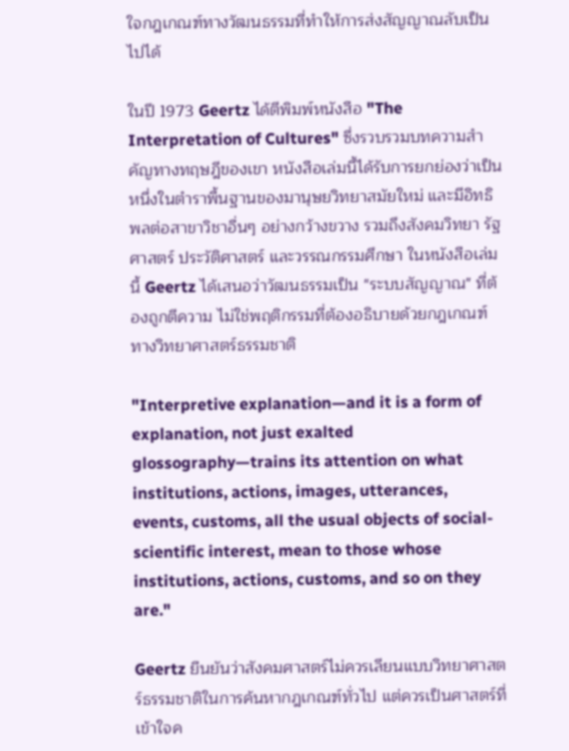ใจกฎเกณฑ์ทางวัฒนธรรมที่ทำให้การส่งสัญญาณลับเป็นไปได้

ในปี 1973 Geertz ได้ตีพิมพ์หนังสือ "The Interpretation of Cultures" ซึ่งรวบรวมบทความสำคัญทางทฤษฎีของเขา หนังสือเล่มนี้ได้รับการยกย่องว่าเป็นหนึ่งในตำราพื้นฐานของมานุษยวิทยาสมัยใหม่ และมีอิทธิพลต่อสาขาวิชาอื่นๆ อย่างกว้างขวาง รวมถึงสังคมวิทยา รัฐศาสตร์ ประวัติศาสตร์ และวรรณกรรมศึกษา ในหนังสือเล่มนี้ Geertz ได้เสนอว่าวัฒนธรรมเป็น "ระบบสัญญาณ" ที่ต้องถูกตีความ ไม่ใช่พฤติกรรมที่ต้องอธิบายด้วยกฎเกณฑ์ทางวิทยาศาสตร์ธรรมชาติ

"Interpretive explanation—and it is a form of explanation, not just exalted glossography—trains its attention on what institutions, actions, images, utterances, events, customs, all the usual objects of social-scientific interest, mean to those whose institutions, actions, customs, and so on they are."

Geertz ยืนยันว่าสังคมศาสตร์ไม่ควรเลียนแบบวิทยาศาสตร์ธรรมชาติในการค้นหากฎเกณฑ์ทั่วไป แต่ควรเป็นศาสตร์ที่เข้าใจค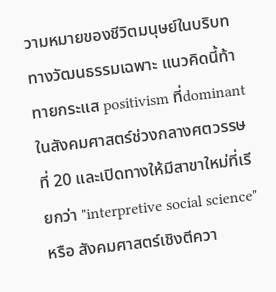วามหมายของชีวิตมนุษย์ในบริบททางวัฒนธรรมเฉพาะ แนวคิดนี้ท้าทายกระแส positivism ที่dominantในสังคมศาสตร์ช่วงกลางศตวรรษที่ 20 และเปิดทางให้มีสาขาใหม่ที่เรียกว่า "interpretive social science" หรือ สังคมศาสตร์เชิงตีควา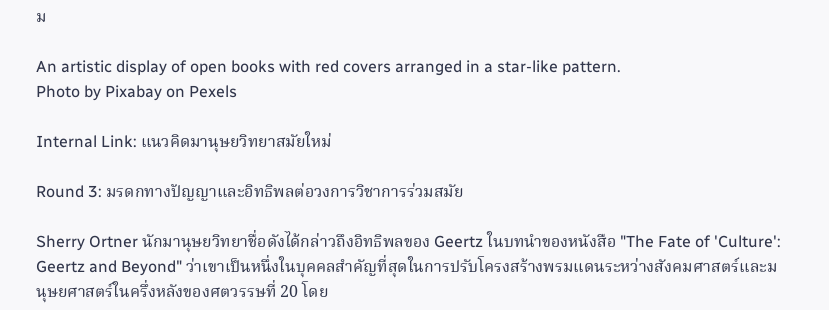ม

An artistic display of open books with red covers arranged in a star-like pattern.
Photo by Pixabay on Pexels

Internal Link: แนวคิดมานุษยวิทยาสมัยใหม่

Round 3: มรดกทางปัญญาและอิทธิพลต่อวงการวิชาการร่วมสมัย

Sherry Ortner นักมานุษยวิทยาชื่อดังได้กล่าวถึงอิทธิพลของ Geertz ในบทนำของหนังสือ "The Fate of 'Culture': Geertz and Beyond" ว่าเขาเป็นหนึ่งในบุคคลสำคัญที่สุดในการปรับโครงสร้างพรมแดนระหว่างสังคมศาสตร์และมนุษยศาสตร์ในครึ่งหลังของศตวรรษที่ 20 โดย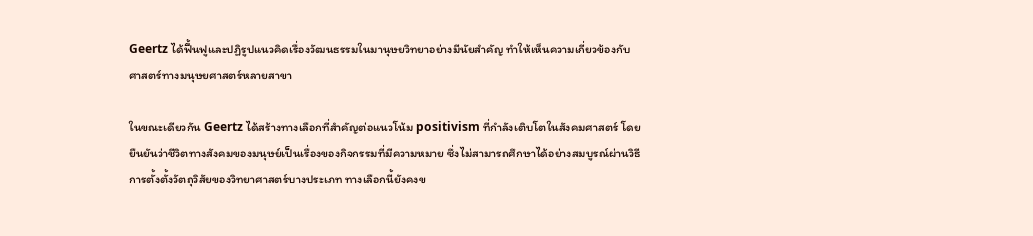Geertz ได้ฟื้นฟูและปฏิรูปแนวคิดเรื่องวัฒนธรรมในมานุษยวิทยาอย่างมีนัยสำคัญ ทำให้เห็นความเกี่ยวข้องกับศาสตร์ทางมนุษยศาสตร์หลายสาขา

ในขณะเดียวกัน Geertz ได้สร้างทางเลือกที่สำคัญต่อแนวโน้ม positivism ที่กำลังเติบโตในสังคมศาสตร์ โดยยืนยันว่าชีวิตทางสังคมของมนุษย์เป็นเรื่องของกิจกรรมที่มีความหมาย ซึ่งไม่สามารถศึกษาได้อย่างสมบูรณ์ผ่านวิธีการตั้งตั้งวัตถุวิสัยของวิทยาศาสตร์บางประเภท ทางเลือกนี้ยังคงข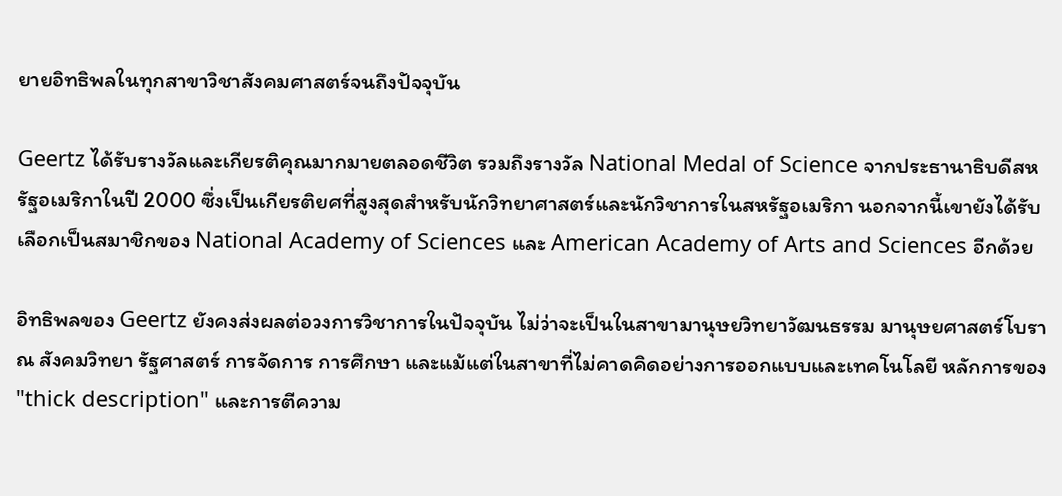ยายอิทธิพลในทุกสาขาวิชาสังคมศาสตร์จนถึงปัจจุบัน

Geertz ได้รับรางวัลและเกียรติคุณมากมายตลอดชีวิต รวมถึงรางวัล National Medal of Science จากประธานาธิบดีสหรัฐอเมริกาในปี 2000 ซึ่งเป็นเกียรติยศที่สูงสุดสำหรับนักวิทยาศาสตร์และนักวิชาการในสหรัฐอเมริกา นอกจากนี้เขายังได้รับเลือกเป็นสมาชิกของ National Academy of Sciences และ American Academy of Arts and Sciences อีกด้วย

อิทธิพลของ Geertz ยังคงส่งผลต่อวงการวิชาการในปัจจุบัน ไม่ว่าจะเป็นในสาขามานุษยวิทยาวัฒนธรรม มานุษยศาสตร์โบราณ สังคมวิทยา รัฐศาสตร์ การจัดการ การศึกษา และแม้แต่ในสาขาที่ไม่คาดคิดอย่างการออกแบบและเทคโนโลยี หลักการของ "thick description" และการตีความ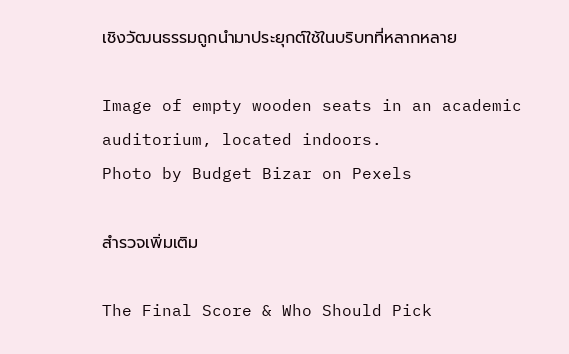เชิงวัฒนธรรมถูกนำมาประยุกต์ใช้ในบริบทที่หลากหลาย

Image of empty wooden seats in an academic auditorium, located indoors.
Photo by Budget Bizar on Pexels

สำรวจเพิ่มเติม

The Final Score & Who Should Pick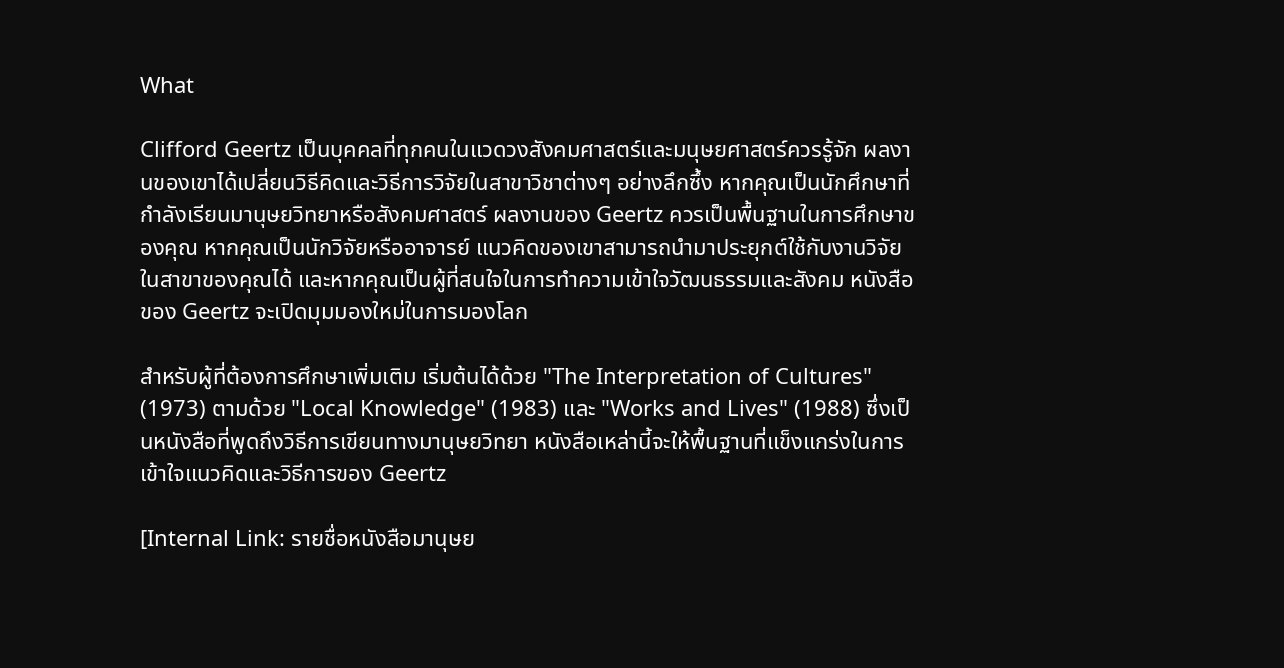What

Clifford Geertz เป็นบุคคลที่ทุกคนในแวดวงสังคมศาสตร์และมนุษยศาสตร์ควรรู้จัก ผลงานของเขาได้เปลี่ยนวิธีคิดและวิธีการวิจัยในสาขาวิชาต่างๆ อย่างลึกซึ้ง หากคุณเป็นนักศึกษาที่กำลังเรียนมานุษยวิทยาหรือสังคมศาสตร์ ผลงานของ Geertz ควรเป็นพื้นฐานในการศึกษาของคุณ หากคุณเป็นนักวิจัยหรืออาจารย์ แนวคิดของเขาสามารถนำมาประยุกต์ใช้กับงานวิจัยในสาขาของคุณได้ และหากคุณเป็นผู้ที่สนใจในการทำความเข้าใจวัฒนธรรมและสังคม หนังสือของ Geertz จะเปิดมุมมองใหม่ในการมองโลก

สำหรับผู้ที่ต้องการศึกษาเพิ่มเติม เริ่มต้นได้ด้วย "The Interpretation of Cultures" (1973) ตามด้วย "Local Knowledge" (1983) และ "Works and Lives" (1988) ซึ่งเป็นหนังสือที่พูดถึงวิธีการเขียนทางมานุษยวิทยา หนังสือเหล่านี้จะให้พื้นฐานที่แข็งแกร่งในการเข้าใจแนวคิดและวิธีการของ Geertz

[Internal Link: รายชื่อหนังสือมานุษย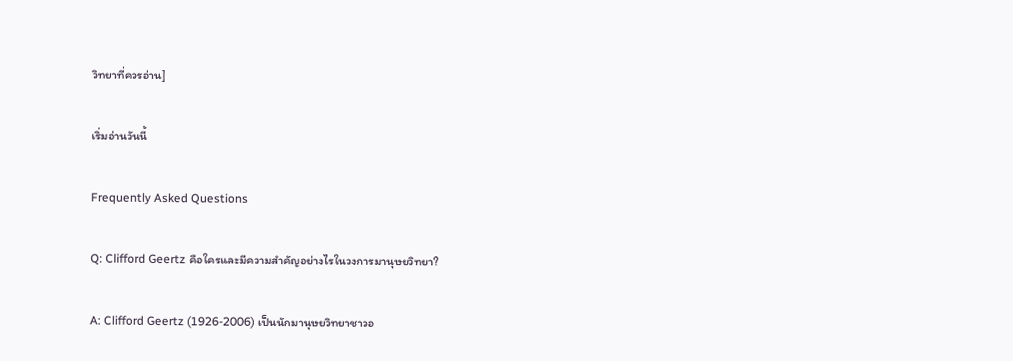วิทยาที่ควรอ่าน]

เริ่มอ่านวันนี้

Frequently Asked Questions

Q: Clifford Geertz คือใครและมีความสำคัญอย่างไรในวงการมานุษยวิทยา?

A: Clifford Geertz (1926-2006) เป็นนักมานุษยวิทยาชาวอ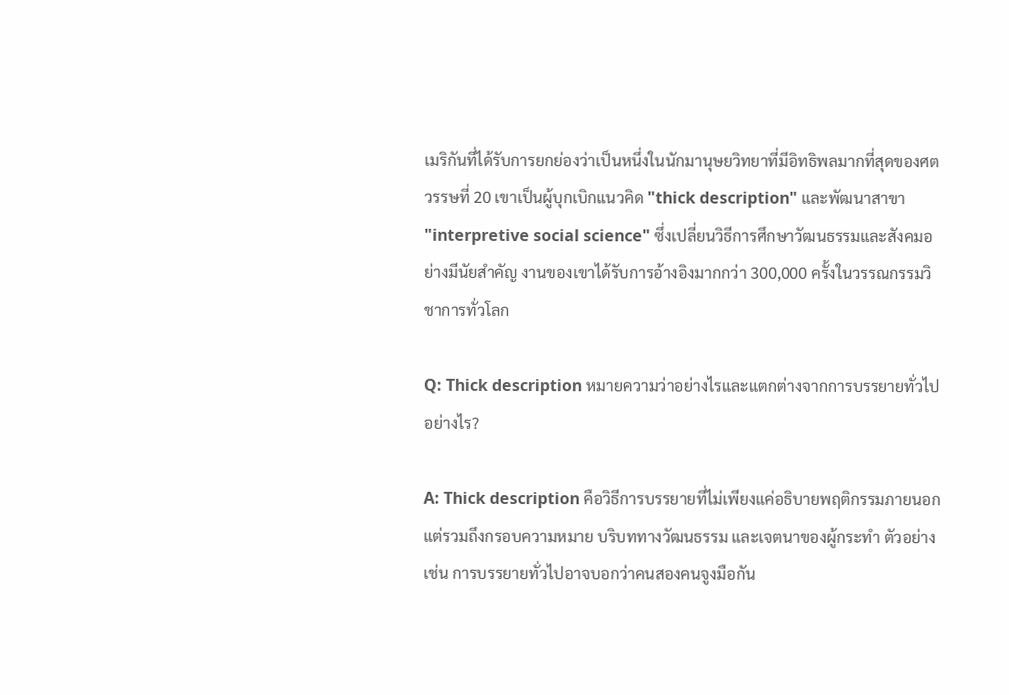เมริกันที่ได้รับการยกย่องว่าเป็นหนึ่งในนักมานุษยวิทยาที่มีอิทธิพลมากที่สุดของศตวรรษที่ 20 เขาเป็นผู้บุกเบิกแนวคิด "thick description" และพัฒนาสาขา "interpretive social science" ซึ่งเปลี่ยนวิธีการศึกษาวัฒนธรรมและสังคมอย่างมีนัยสำคัญ งานของเขาได้รับการอ้างอิงมากกว่า 300,000 ครั้งในวรรณกรรมวิชาการทั่วโลก

Q: Thick description หมายความว่าอย่างไรและแตกต่างจากการบรรยายทั่วไปอย่างไร?

A: Thick description คือวิธีการบรรยายที่ไม่เพียงแค่อธิบายพฤติกรรมภายนอก แต่รวมถึงกรอบความหมาย บริบททางวัฒนธรรม และเจตนาของผู้กระทำ ตัวอย่างเช่น การบรรยายทั่วไปอาจบอกว่าคนสองคนจูงมือกัน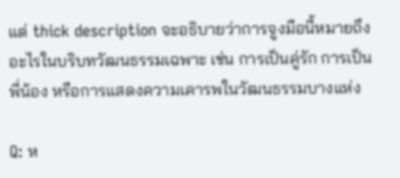แต่ thick description จะอธิบายว่าการจูงมือนี้หมายถึงอะไรในบริบทวัฒนธรรมเฉพาะ เช่น การเป็นคู่รัก การเป็นพี่น้อง หรือการแสดงความเคารพในวัฒนธรรมบางแห่ง

Q: ห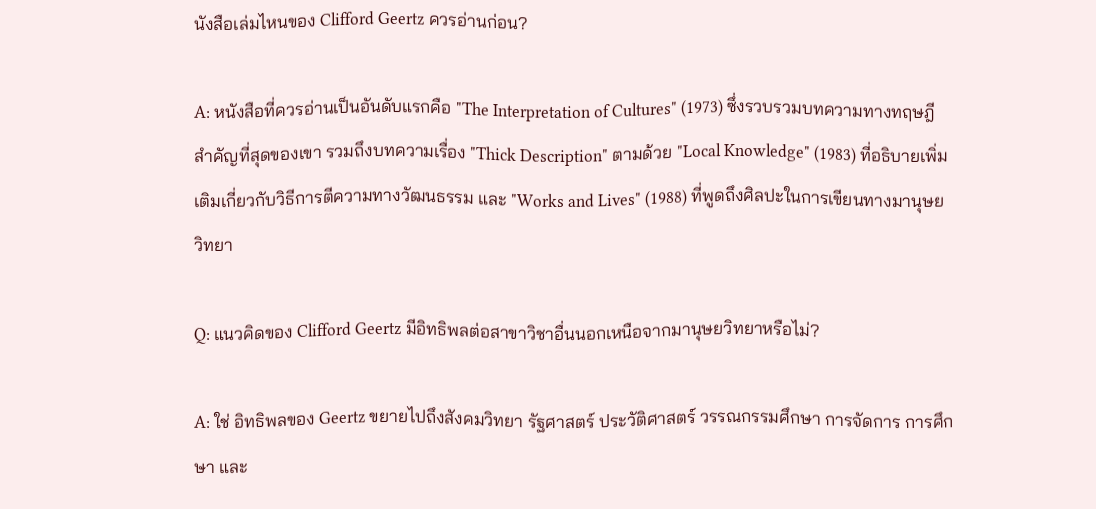นังสือเล่มไหนของ Clifford Geertz ควรอ่านก่อน?

A: หนังสือที่ควรอ่านเป็นอันดับแรกคือ "The Interpretation of Cultures" (1973) ซึ่งรวบรวมบทความทางทฤษฎีสำคัญที่สุดของเขา รวมถึงบทความเรื่อง "Thick Description" ตามด้วย "Local Knowledge" (1983) ที่อธิบายเพิ่มเติมเกี่ยวกับวิธีการตีความทางวัฒนธรรม และ "Works and Lives" (1988) ที่พูดถึงศิลปะในการเขียนทางมานุษยวิทยา

Q: แนวคิดของ Clifford Geertz มีอิทธิพลต่อสาขาวิชาอื่นนอกเหนือจากมานุษยวิทยาหรือไม่?

A: ใช่ อิทธิพลของ Geertz ขยายไปถึงสังคมวิทยา รัฐศาสตร์ ประวัติศาสตร์ วรรณกรรมศึกษา การจัดการ การศึกษา และ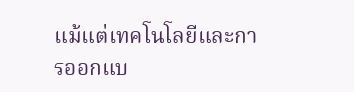แม้แต่เทคโนโลยีและการออกแบ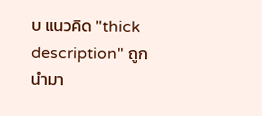บ แนวคิด "thick description" ถูกนำมา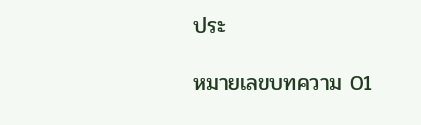ประ

หมายเลขบทความ 01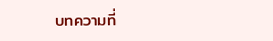บทความที่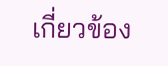เกี่ยวข้อง